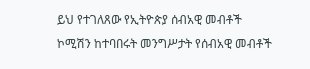ይህ የተገለጸው የኢትዮጵያ ሰብአዊ መብቶች ኮሚሽን ከተባበሩት መንግሥታት የሰብአዊ መብቶች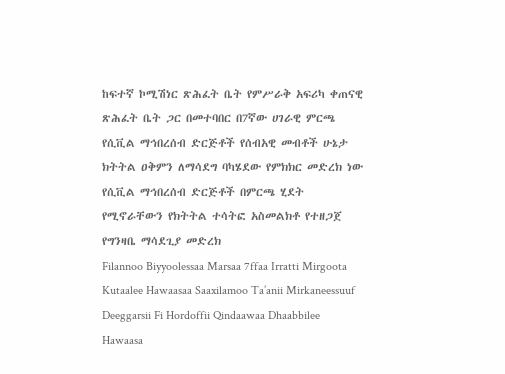ከፍተኛ ኮሚሽነር ጽሕፈት ቤት የምሥራቅ አፍሪካ ቀጠናዊ ጽሕፈት ቤት ጋር በመተባበር በ7ኛው ሀገራዊ ምርጫ የሲቪል ማኅበረሰብ ድርጅቶች የሰብአዊ መብቶች ሁኔታ ክትትል ዐቅምን ለማሳደግ ባካሄደው የምክክር መድረክ ነው
የሲቪል ማኅበረሰብ ድርጅቶች በምርጫ ሂደት የሚኖራቸውን የክትትል ተሳትፎ አስመልክቶ የተዘጋጀ የግንዛቤ ማሳደጊያ መድረክ
Filannoo Biyyoolessaa Marsaa 7ffaa Irratti Mirgoota Kutaalee Hawaasaa Saaxilamoo Ta’anii Mirkaneessuuf Deeggarsii Fi Hordoffii Qindaawaa Dhaabbilee Hawaasa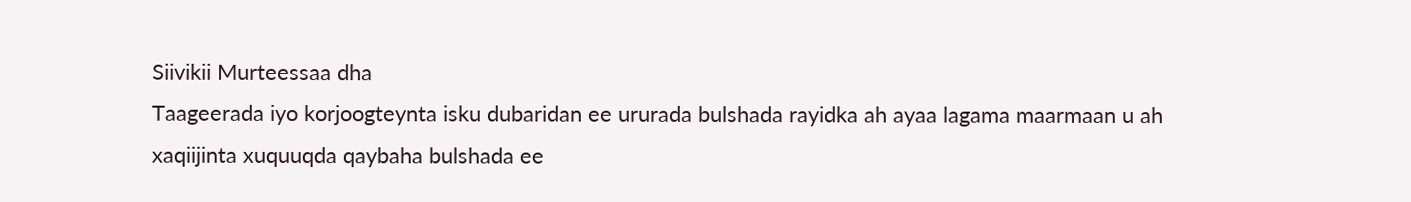Siivikii Murteessaa dha
Taageerada iyo korjoogteynta isku dubaridan ee ururada bulshada rayidka ah ayaa lagama maarmaan u ah xaqiijinta xuquuqda qaybaha bulshada ee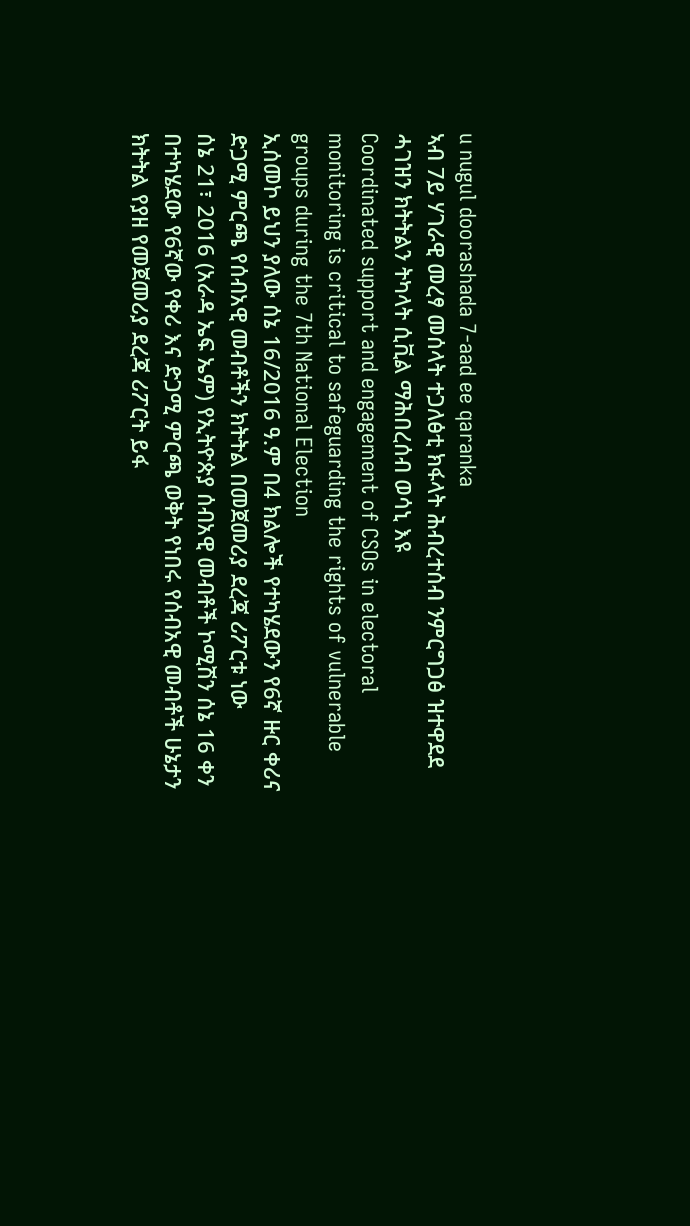u nugul doorashada 7-aad ee qaranka
ኣብ 7ይ ሃገራዊ መረፃ መሰላት ተጋለፅቲ ክፋላት ሕብረተሰብ ንምርግጋፅ ዝተዋደደ ሓገዝን ክትትልን ትካላት ሲቪል ማሕበረሰብ ወሳኒ እዩ
Coordinated support and engagement of CSOs in electoral monitoring is critical to safeguarding the rights of vulnerable groups during the 7th National Election
ኢሰመኮ ይህን ያለው ሰኔ 16/2016 ዓ.ም በ4 ክልሎች የተካሄደውን የ6ኛ ዙር ቀሪና ድጋሚ ምርጫ የሰብአዊ መብቶችን ክትትል በመጀመሪያ ደረጃ ሪፖርቱ ነው
ሰኔ 21፣ 2016 (አራዳ ኤፍ ኤም) የኢትዮጵያ ሰብአዊ መብቶች ኮሚሽን ሰኔ 16 ቀን በተካሄደው የ6ኛው የቀሪ እና ድጋሚ ምርጫ ወቅት የነበሩ የሰብአዊ መብቶች ሁኔታን ክትትል የያዘ የመጀመሪያ ደረጃ ሪፖርት ይፋ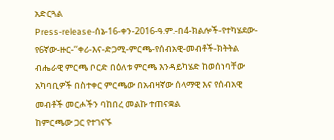አድርጓል
Press-release-ሰኔ-16-ቀን-2016-ዓ.ም.-በ4-ክልሎች-የተካሄደው-የ6ኛው-ዙር-‘‘ቀሪ-እና-ድጋሚ-ምርጫ-የሰብአዊ-መብቶች-ክትትል ብሔራዊ ምርጫ ቦርድ በዕለቱ ምርጫ እንዳይካሄድ ከወሰነባቸው አካባቢዎች በስተቀር ምርጫው በአብዛኛው ሰላማዊ እና የሰብአዊ መብቶች መርሖችን ባከበረ መልኩ ተጠናቋል
ከምርጫው ጋር የተገናኙ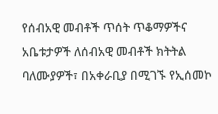የሰብአዊ መብቶች ጥሰት ጥቆማዎችና አቤቱታዎች ለሰብአዊ መብቶች ክትትል ባለሙያዎች፣ በአቀራቢያ በሚገኙ የኢሰመኮ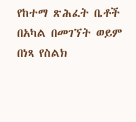የከተማ ጽሕፈት ቤቶች በአካል በመገኘት ወይም በነጻ የስልክ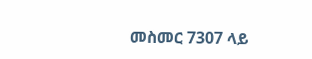መስመር 7307 ላይ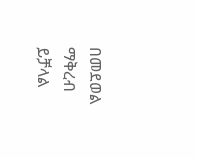በመደወል ማቅረብ ይቻላል